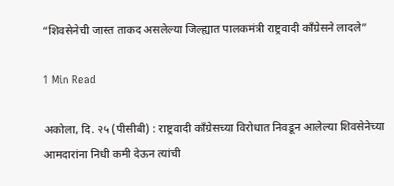“शिवसेनेची जास्त ताकद असलेल्या जिल्ह्यात पालकमंत्री राष्ट्रवादी काँग्रेसने लादले”

1 Min Read

अकोला, दि. २५ (पीसीबी) : राष्ट्रवादी काँग्रेसच्या विरोधात निवडून आलेल्या शिवसेनेच्या आमदारांना निधी कमी देऊन त्यांची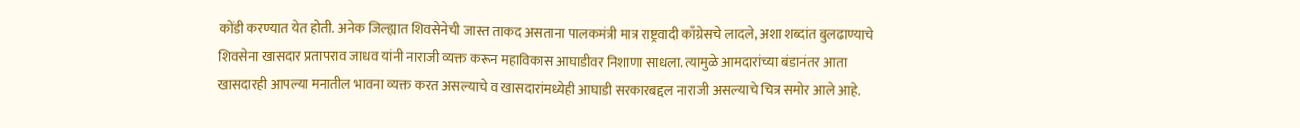कोंडी करण्यात येत होती. अनेक जिल्ह्यात शिवसेनेची जास्त ताकद असताना पालकमंत्री मात्र राष्ट्रवादी काँग्रेसचे लादले, अशा शब्दांत बुलढाण्याचे शिवसेना खासदार प्रतापराव जाधव यांनी नाराजी व्यक्त करून महाविकास आघाडीवर निशाणा साधला. त्यामुळे आमदारांच्या बंडानंतर आता खासदारही आपल्या मनातील भावना व्यक्त करत असल्याचे व खासदारांमध्येही आघाडी सरकारबद्दल नाराजी असल्याचे चित्र समोर आले आहे.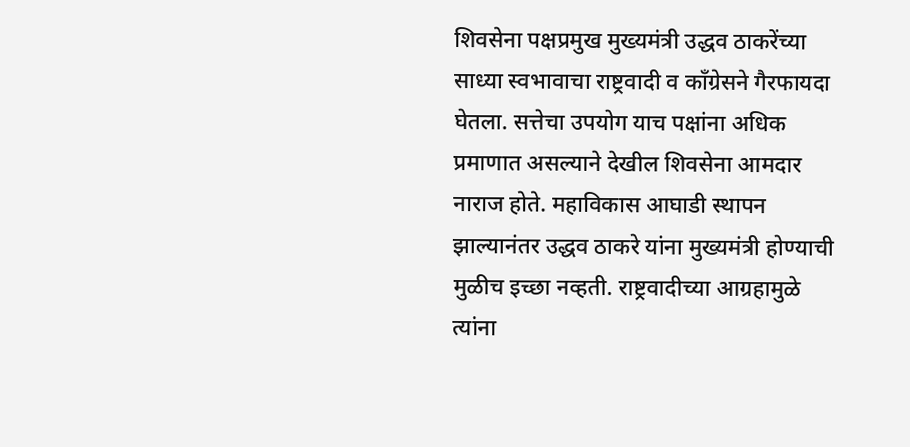शिवसेना पक्षप्रमुख मुख्यमंत्री उद्धव ठाकरेंच्या साध्या स्वभावाचा राष्ट्रवादी व काँग्रेसने गैरफायदा घेतला. सत्तेचा उपयोग याच पक्षांना अधिक प्रमाणात असल्याने देखील शिवसेना आमदार नाराज होते. महाविकास आघाडी स्थापन झाल्यानंतर उद्धव ठाकरे यांना मुख्यमंत्री होण्याची मुळीच इच्छा नव्हती. राष्ट्रवादीच्या आग्रहामुळे त्यांना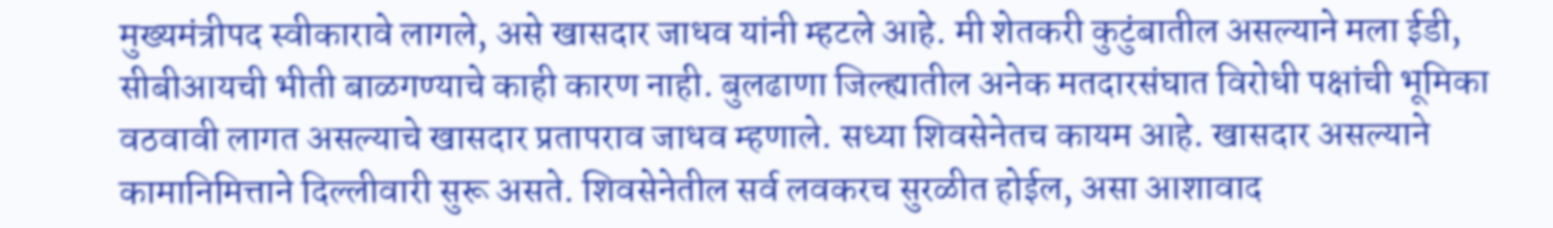मुख्यमंत्रीपद स्वीकारावे लागले, असे खासदार जाधव यांनी म्हटले आहे. मी शेतकरी कुटुंबातील असल्याने मला ईडी, सीबीआयची भीती बाळगण्याचे काही कारण नाही. बुलढाणा जिल्ह्यातील अनेक मतदारसंघात विरोधी पक्षांची भूमिका वठवावी लागत असल्याचे खासदार प्रतापराव जाधव म्हणाले. सध्या शिवसेनेतच कायम आहे. खासदार असल्याने कामानिमित्ताने दिल्लीवारी सुरू असते. शिवसेनेतील सर्व लवकरच सुरळीत होईल, असा आशावाद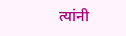त्यांनी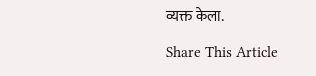व्यक्त केला.

Share This Article